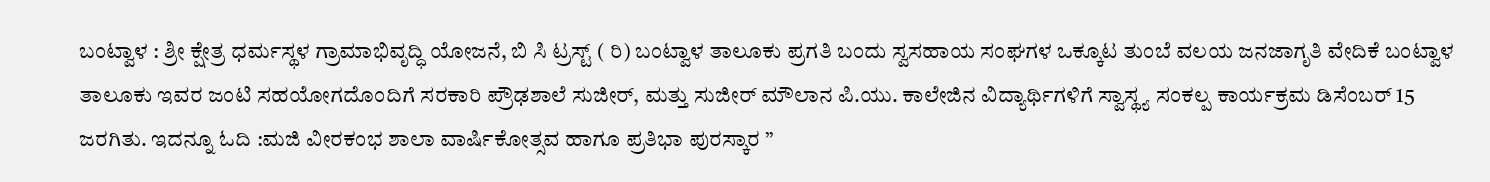ಬಂಟ್ವಾಳ : ಶ್ರೀ ಕ್ಷೇತ್ರ ಧರ್ಮಸ್ಥಳ ಗ್ರಾಮಾಭಿವೃದ್ಧಿ ಯೋಜನೆ, ಬಿ ಸಿ ಟ್ರಸ್ಟ್ ( ರಿ) ಬಂಟ್ವಾಳ ತಾಲೂಕು ಪ್ರಗತಿ ಬಂದು ಸ್ವಸಹಾಯ ಸಂಘಗಳ ಒಕ್ಕೂಟ ತುಂಬೆ ವಲಯ ಜನಜಾಗೃತಿ ವೇದಿಕೆ ಬಂಟ್ವಾಳ ತಾಲೂಕು ಇವರ ಜಂಟಿ ಸಹಯೋಗದೊಂದಿಗೆ ಸರಕಾರಿ ಪ್ರೌಢಶಾಲೆ ಸುಜೀರ್, ಮತ್ತು ಸುಜೀರ್ ಮೌಲಾನ ಪಿ.ಯು. ಕಾಲೇಜಿನ ವಿದ್ಯಾರ್ಥಿಗಳಿಗೆ ಸ್ವಾಸ್ಥ್ಯ ಸಂಕಲ್ಪ ಕಾರ್ಯಕ್ರಮ ಡಿಸೆಂಬರ್ 15 ಜರಗಿತು. ಇದನ್ನೂ ಓದಿ :ಮಜಿ ವೀರಕಂಭ ಶಾಲಾ ವಾರ್ಷಿಕೋತ್ಸವ ಹಾಗೂ ಪ್ರತಿಭಾ ಪುರಸ್ಕಾರ ”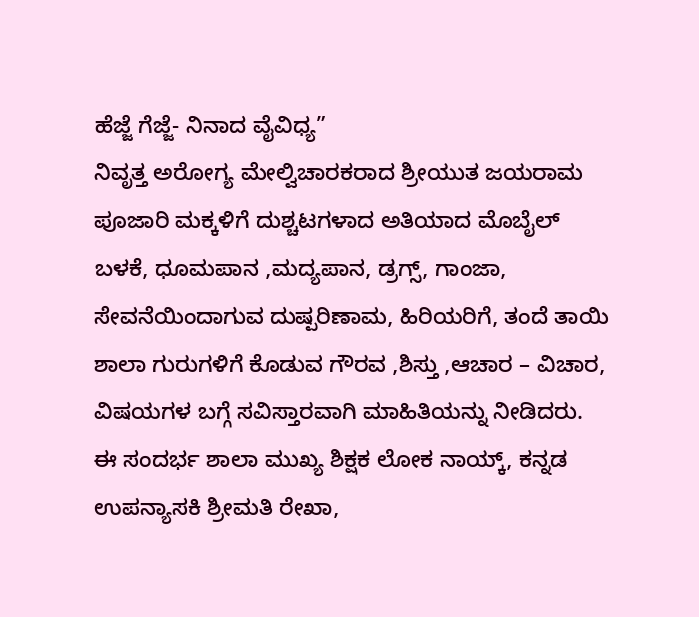ಹೆಜ್ಜೆ ಗೆಜ್ಜೆ- ನಿನಾದ ವೈವಿಧ್ಯ”
ನಿವೃತ್ತ ಅರೋಗ್ಯ ಮೇಲ್ವಿಚಾರಕರಾದ ಶ್ರೀಯುತ ಜಯರಾಮ ಪೂಜಾರಿ ಮಕ್ಕಳಿಗೆ ದುಶ್ಚಟಗಳಾದ ಅತಿಯಾದ ಮೊಬೈಲ್ ಬಳಕೆ, ಧೂಮಪಾನ ,ಮದ್ಯಪಾನ, ಡ್ರಗ್ಸ್, ಗಾಂಜಾ, ಸೇವನೆಯಿಂದಾಗುವ ದುಷ್ಪರಿಣಾಮ, ಹಿರಿಯರಿಗೆ, ತಂದೆ ತಾಯಿ ಶಾಲಾ ಗುರುಗಳಿಗೆ ಕೊಡುವ ಗೌರವ ,ಶಿಸ್ತು ,ಆಚಾರ – ವಿಚಾರ, ವಿಷಯಗಳ ಬಗ್ಗೆ ಸವಿಸ್ತಾರವಾಗಿ ಮಾಹಿತಿಯನ್ನು ನೀಡಿದರು.
ಈ ಸಂದರ್ಭ ಶಾಲಾ ಮುಖ್ಯ ಶಿಕ್ಷಕ ಲೋಕ ನಾಯ್ಕ್, ಕನ್ನಡ ಉಪನ್ಯಾಸಕಿ ಶ್ರೀಮತಿ ರೇಖಾ,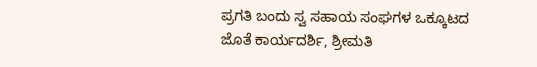ಪ್ರಗತಿ ಬಂದು ಸ್ವ ಸಹಾಯ ಸಂಘಗಳ ಒಕ್ಕೂಟದ ಜೊತೆ ಕಾರ್ಯದರ್ಶಿ, ಶ್ರೀಮತಿ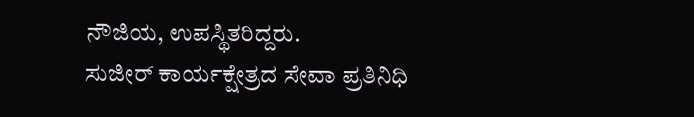ನೌಜಿಯ, ಉಪಸ್ಥಿತರಿದ್ದರು.
ಸುಜೀರ್ ಕಾರ್ಯಕ್ಷೇತ್ರದ ಸೇವಾ ಪ್ರತಿನಿಧಿ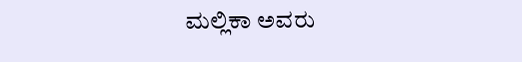ಮಲ್ಲಿಕಾ ಅವರು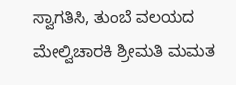ಸ್ವಾಗತಿಸಿ, ತುಂಬೆ ವಲಯದ ಮೇಲ್ವಿಚಾರಕಿ ಶ್ರೀಮತಿ ಮಮತ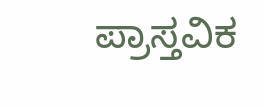ಪ್ರಾಸ್ತವಿಕ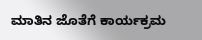ಮಾತಿನ ಜೊತೆಗೆ ಕಾರ್ಯಕ್ರಮ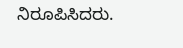ನಿರೂಪಿಸಿದರು.